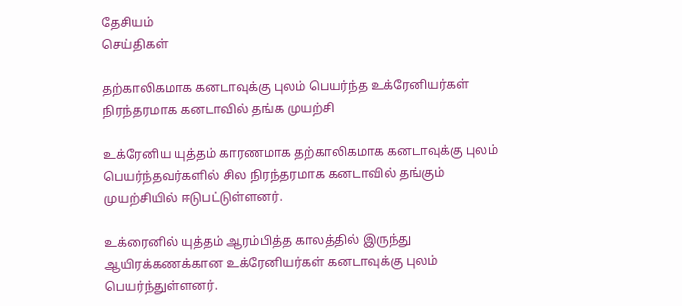தேசியம்
செய்திகள்

தற்காலிகமாக கனடாவுக்கு புலம் பெயர்ந்த உக்ரேனியர்கள் நிரந்தரமாக கனடாவில் தங்க முயற்சி

உக்ரேனிய யுத்தம் காரணமாக தற்காலிகமாக கனடாவுக்கு புலம் பெயர்ந்தவர்களில் சில நிரந்தரமாக கனடாவில் தங்கும் முயற்சியில் ஈடுபட்டுள்ளனர்.

உக்ரைனில் யுத்தம் ஆரம்பித்த காலத்தில் இருந்து ஆயிரக்கணக்கான உக்ரேனியர்கள் கனடாவுக்கு புலம் பெயர்ந்துள்ளனர்.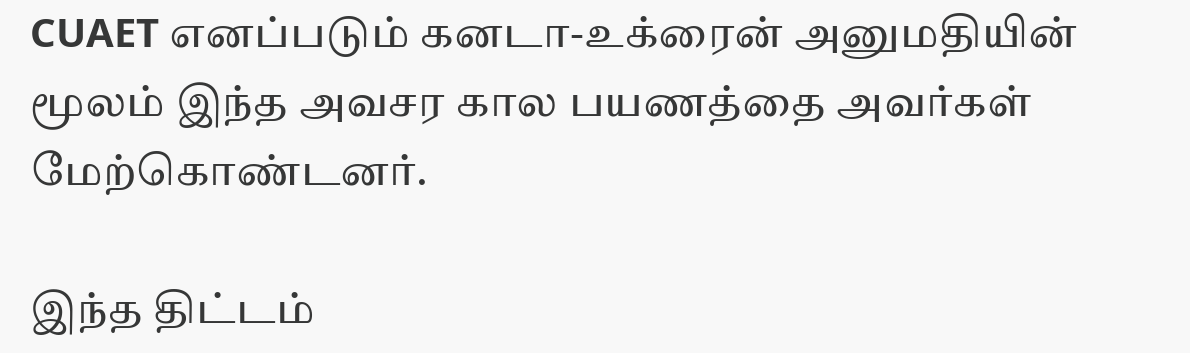CUAET எனப்படும் கனடா-உக்ரைன் அனுமதியின் மூலம் இந்த அவசர கால பயணத்தை அவர்கள் மேற்கொண்டனர்.

இந்த திட்டம்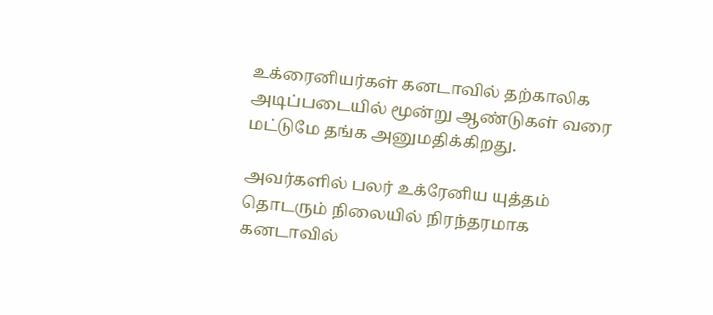உக்ரைனியர்கள் கனடாவில் தற்காலிக அடிப்படையில் மூன்று ஆண்டுகள் வரை மட்டுமே தங்க அனுமதிக்கிறது.

அவர்களில் பலர் உக்ரேனிய யுத்தம் தொடரும் நிலையில் நிரந்தரமாக கனடாவில்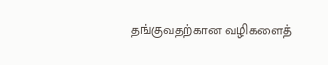தங்குவதற்கான வழிகளைத்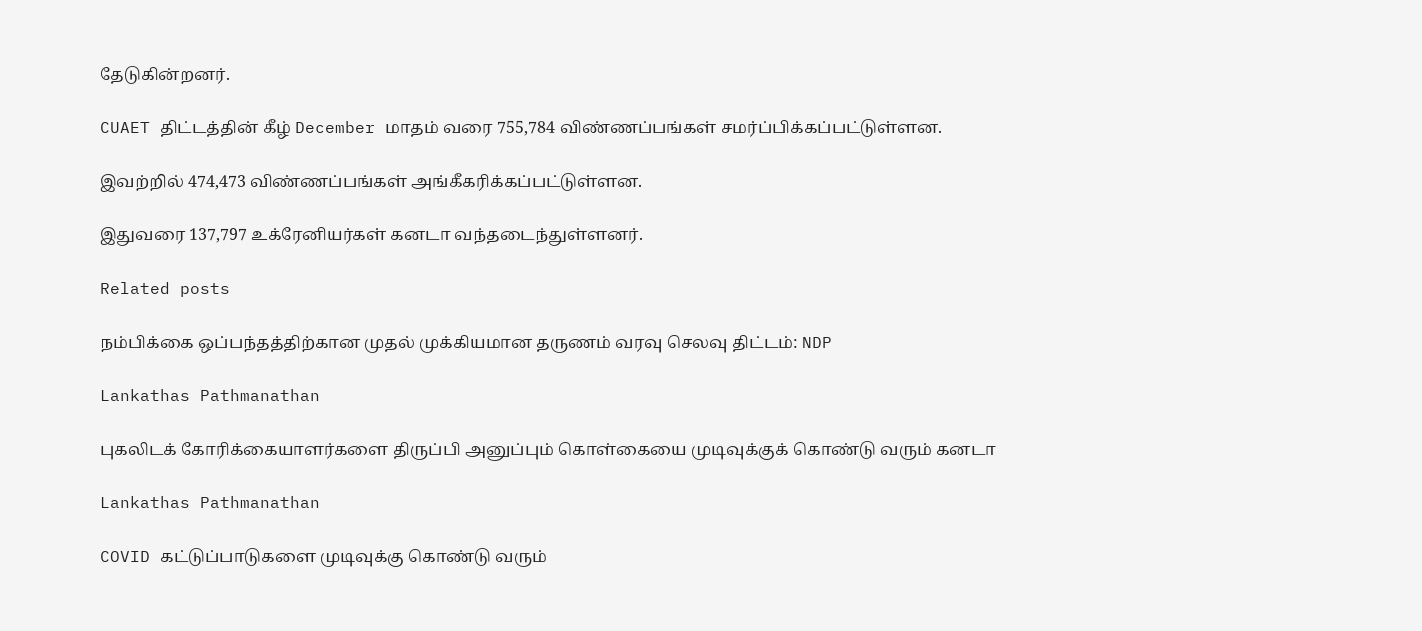தேடுகின்றனர்.

CUAET திட்டத்தின் கீழ் December மாதம் வரை 755,784 விண்ணப்பங்கள் சமர்ப்பிக்கப்பட்டுள்ளன.

இவற்றில் 474,473 விண்ணப்பங்கள் அங்கீகரிக்கப்பட்டுள்ளன.

இதுவரை 137,797 உக்ரேனியர்கள் கனடா வந்தடைந்துள்ளனர்.

Related posts

நம்பிக்கை ஒப்பந்தத்திற்கான முதல் முக்கியமான தருணம் வரவு செலவு திட்டம்: NDP

Lankathas Pathmanathan

புகலிடக் கோரிக்கையாளர்களை திருப்பி அனுப்பும் கொள்கையை முடிவுக்குக் கொண்டு வரும் கனடா

Lankathas Pathmanathan

COVID கட்டுப்பாடுகளை முடிவுக்கு கொண்டு வரும்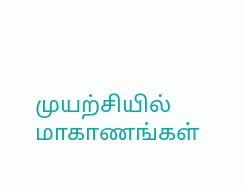முயற்சியில் மாகாணங்கள்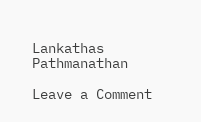Lankathas Pathmanathan

Leave a Comment